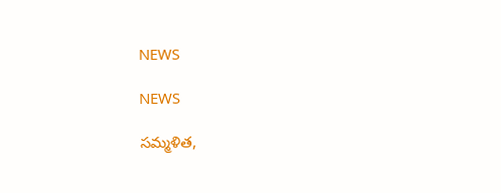NEWS

NEWS

సమ్మళిత,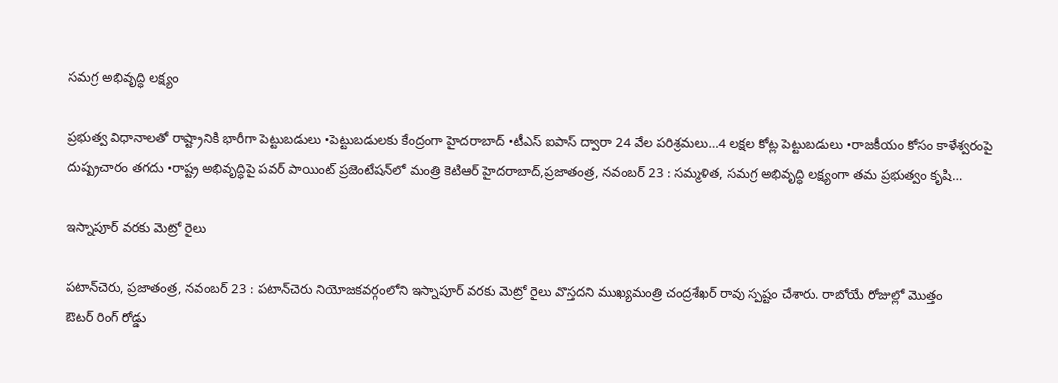సమగ్ర అభివృద్ధి లక్ష్యం

ప్రభుత్వ విధానాలతో రాష్ట్రానికి భారీగా పెట్టుబడులు •పెట్టుబడులకు కేంద్రంగా హైదరాబాద్‌ •టీఎస్‌ ఐపాస్‌ ‌ద్వారా 24 వేల పరిశ్రమలు…4 లక్షల కోట్ల పెట్టుబడులు •రాజకీయం కోసం కాళేశ్వరంపై దుష్ప్రచారం తగదు •రాష్ట్ర అభివృద్ధిపై పవర్‌ ‌పాయింట్‌ ‌ప్రజెంటేషన్‌లో మంత్రి కెటిఆర్‌ హైదరాబాద్‌,ప్రజాతంత్ర, నవంబర్‌ 23 : సమ్మళిత, సమగ్ర అభివృద్ధి లక్ష్యంగా తమ ప్రభుత్వం కృషి…

ఇస్నాపూర్‌ ‌వరకు మెట్రో రైలు

పటాన్‌చెరు, ప్రజాతంత్ర, నవంబర్‌ 23 : పటాన్‌చెరు నియోజకవర్గంలోని ఇస్నాపూర్‌ ‌వరకు మెట్రో రైలు వొస్తదని ముఖ్యమంత్రి చంద్రశేఖర్‌ ‌రావు స్పష్టం చేశారు. రాబోయే రోజుల్లో మొత్తం ఔటర్‌ ‌రింగ్‌ ‌రోడ్డు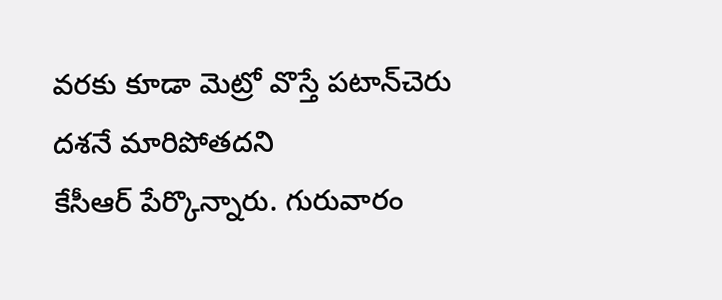వరకు కూడా మెట్రో వొస్తే పటాన్‌చెరు దశనే మారిపోతదని కేసీఆర్‌ ‌పేర్కొన్నారు. గురువారం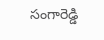సంగారెడ్డి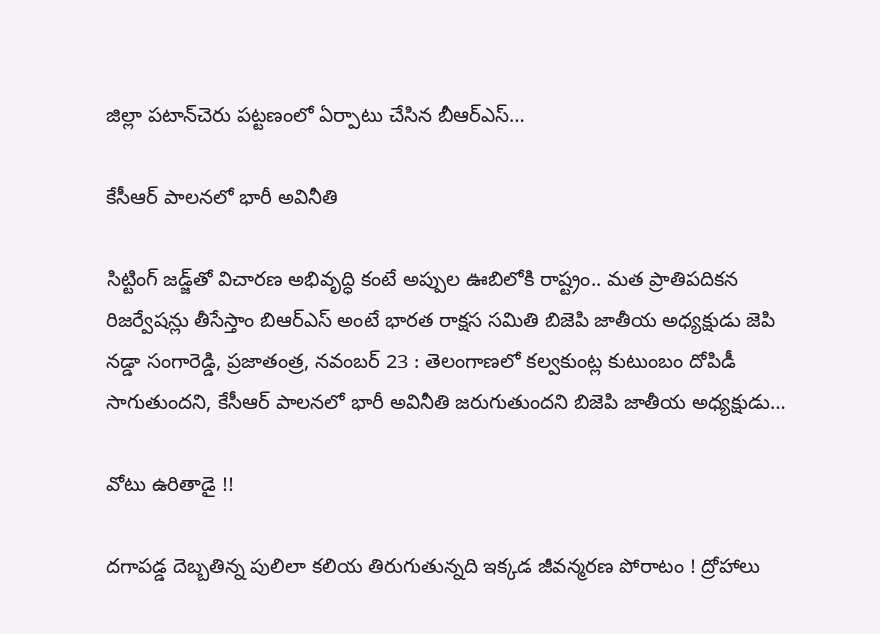జిల్లా పటాన్‌చెరు పట్టణంలో ఏర్పాటు చేసిన బీఆర్‌ఎస్‌…

కేసీఆర్‌ ‌పాలనలో భారీ అవినీతి

సిట్టింగ్‌ ‌జడ్జ్‌తో విచారణ అభివృద్ధి కంటే అప్పుల ఊబిలోకి రాష్ట్రం.. మత ప్రాతిపదికన రిజర్వేషన్లు తీసేస్తాం బిఆర్‌ఎస్‌ అం‌టే భారత రాక్షస సమితి బిజెపి జాతీయ అధ్యక్షుడు జెపి నడ్డా సంగారెడ్డి, ప్రజాతంత్ర, నవంబర్‌ 23 : తెలంగాణలో కల్వకుంట్ల కుటుంబం దోపిడీ సాగుతుందని, కేసీఆర్‌ ‌పాలనలో భారీ అవినీతి జరుగుతుందని బిజెపి జాతీయ అధ్యక్షుడు…

వోటు ఉరితాడై !!

దగాపడ్డ దెబ్బతిన్న పులిలా కలియ తిరుగుతున్నది ఇక్కడ జీవన్మరణ పోరాటం ! ద్రోహాలు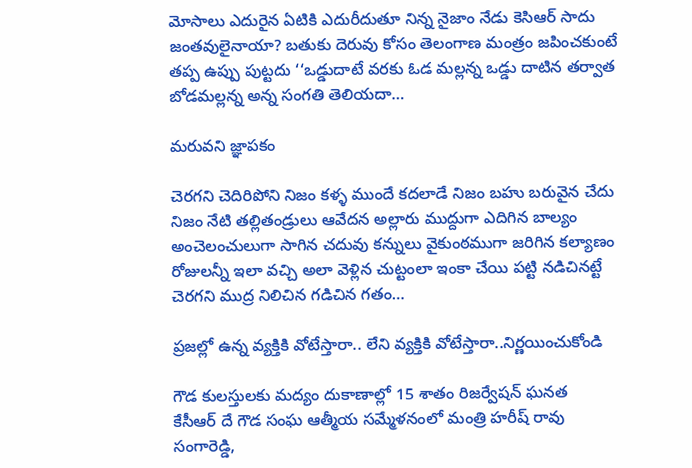మోసాలు ఎదురైన ఏటికి ఎదురీదుతూ నిన్న నైజాం నేడు కెసిఆర్‌ సాదు జంతవులైనాయా? బతుకు దెరువు కోసం తెలంగాణ మంత్రం జపించకుంటే తప్ప ఉప్పు పుట్టదు ‘‘ఒడ్డుదాటే వరకు ఓడ మల్లన్న ఒడ్డు దాటిన తర్వాత బోడమల్లన్న అన్న సంగతి తెలియదా…

మరువని జ్ఞాపకం

చెరగని చెదిరిపోని నిజం కళ్ళ ముందే కదలాడే నిజం బహు బరువైన చేదు నిజం నేటి తల్లితండ్రులు ఆవేదన అల్లారు ముద్దుగా ఎదిగిన బాల్యం అంచెలంచులుగా సాగిన చదువు కన్నులు వైకుంఠముగా జరిగిన కల్యాణం రోజులన్నీ ఇలా వచ్చి అలా వెళ్లిన చుట్టంలా ఇంకా చేయి పట్టి నడిచినట్టే చెరగని ముద్ర నిలిచిన గడిచిన గతం…

ప్రజల్లో ఉన్న వ్యక్తికి వోటేస్తారా.. లేని వ్యక్తికి వోటేస్తారా..నిర్ణయించుకోండి

గౌడ కులస్తులకు మద్యం దుకాణాల్లో 15 శాతం రిజర్వేషన్‌ ‌ఘనత కేసీఆర్‌ ‌దే గౌడ సంఘ ఆత్మీయ సమ్మేళనంలో మంత్రి హరీష్‌ ‌రావు సంగారెడ్డి,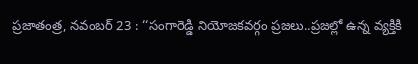ప్రజాతంత్ర, నవంబర్‌ 23 : ‘‘సంగారెడ్డి నియోజకవర్గం ప్రజలు..ప్రజల్లో ఉన్న వ్యక్తికి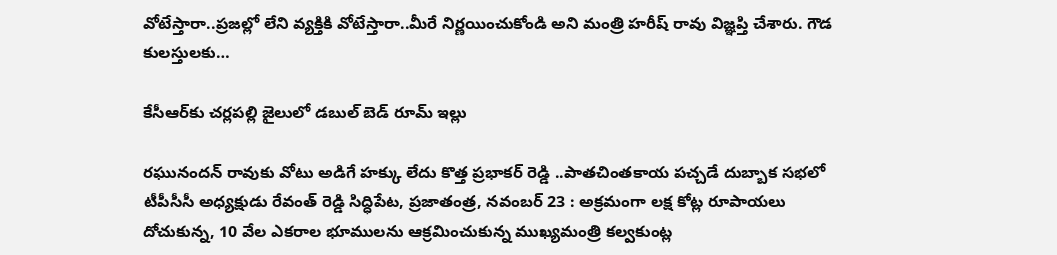వోటేస్తారా..ప్రజల్లో లేని వ్యక్తికి వోటేస్తారా..మీరే నిర్ణయించుకోండి అని మంత్రి హరీష్‌ ‌రావు విజ్ఞప్తి చేశారు. గౌడ కులస్తులకు…

కేసీఆర్‌కు చర్లపల్లి జైలులో డబుల్‌ ‌బెడ్‌ ‌రూమ్‌ ఇల్లు

రఘునందన్‌ ‌రావుకు వోటు అడిగే హక్కు లేదు కొత్త ప్రభాకర్‌ ‌రెడ్డి ..పాతచింతకాయ పచ్చడే దుబ్బాక సభలో టీపీసీసీ అధ్యక్షుడు రేవంత్‌ ‌రెడ్డి సిద్ధిపేట, ప్రజాతంత్ర, నవంబర్‌ 23 : అ‌క్రమంగా లక్ష కోట్ల రూపాయలు దోచుకున్న, 10 వేల ఎకరాల భూములను ఆక్రమించుకున్న ముఖ్యమంత్రి కల్వకుంట్ల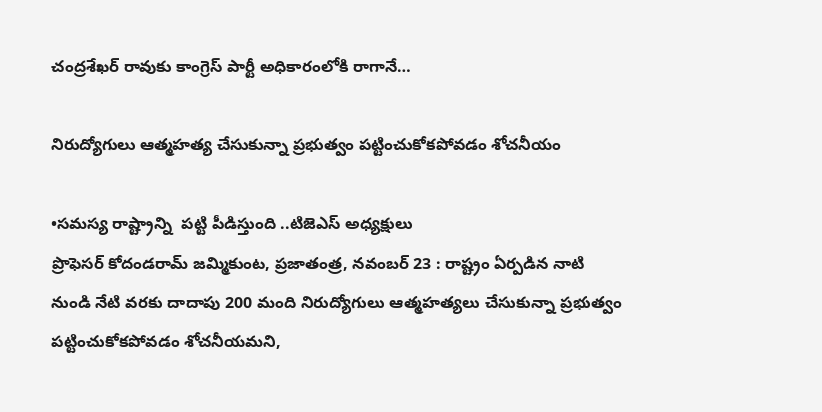చంద్రశేఖర్‌ ‌రావుకు కాంగ్రెస్‌ ‌పార్టీ అధికారంలోకి రాగానే…

నిరుద్యోగులు ఆత్మహత్య చేసుకున్నా ప్రభుత్వం పట్టించుకోకపోవడం శోచనీయం

•సమస్య రాష్ట్రాన్ని  పట్టి పీడిస్తుంది ..టిజెఎస్‌ అధ్యక్షులు ప్రొఫెసర్‌ ‌కోదండరామ్‌ ‌జమ్మికుంట, ప్రజాతంత్ర, నవంబర్‌ 23 : రాష్ట్రం ఏర్పడిన నాటి నుండి నేటి వరకు దాదాపు 200 మంది నిరుద్యోగులు ఆత్మహత్యలు చేసుకున్నా ప్రభుత్వం పట్టించుకోకపోవడం శోచనీయమని,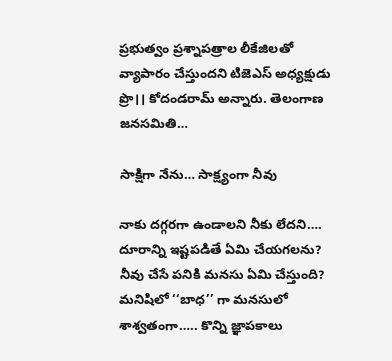ప్రభుత్వం ప్రశ్నాపత్రాల లీకేజిలతో వ్యాపారం చేస్తుందని టిజెఎస్‌ అధ్యక్షుడు ప్రొ।। కోదండరామ్‌ అన్నారు. తెలంగాణ జనసమితి…

సాక్షిగా నేను… సాక్ష్యంగా నీవు

నాకు దగ్గరగా ఉండాలని నీకు లేదని…. దూరాన్ని ఇష్టపడితే ఏమి చేయగలను? నీవు చేసే పనికి మనసు ఏమి చేస్తుంది? మనిషిలో ‘‘బాధ’’ గా మనసులో శాశ్వతంగా….. కొన్ని జ్ఞాపకాలు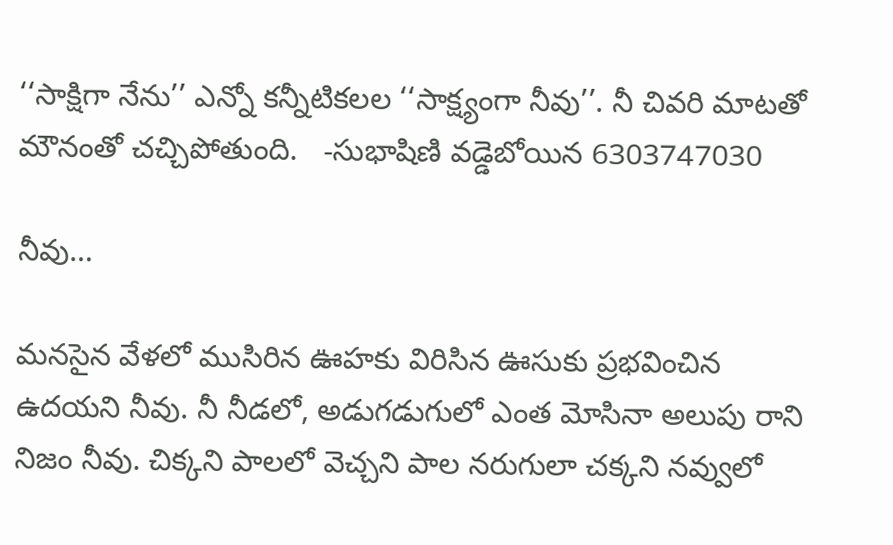‘‘సాక్షిగా నేను’’ ఎన్నో కన్నీటికలల ‘‘సాక్ష్యంగా నీవు’’. నీ చివరి మాటతో మౌనంతో చచ్చిపోతుంది.   -సుభాషిణి వడ్డెబోయిన 6303747030

నీవు…

మనసైన వేళలో ముసిరిన ఊహకు విరిసిన ఊసుకు ప్రభవించిన ఉదయని నీవు. నీ నీడలో, అడుగడుగులో ఎంత మోసినా అలుపు రాని నిజం నీవు. చిక్కని పాలలో వెచ్చని పాల నరుగులా చక్కని నవ్వులో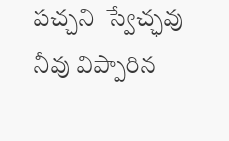పచ్చని  స్వేచ్ఛవు నీవు విప్పారిన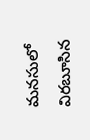మనసులో విరబూసిన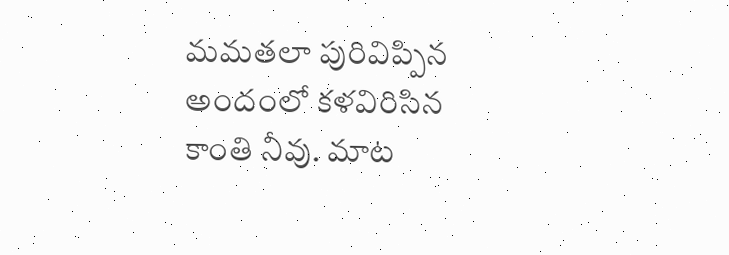మమతలా పురివిప్పిన అందంలో కళవిరిసిన కాంతి నీవు. మాట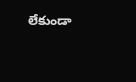లేకుండా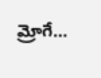మ్రోగే…